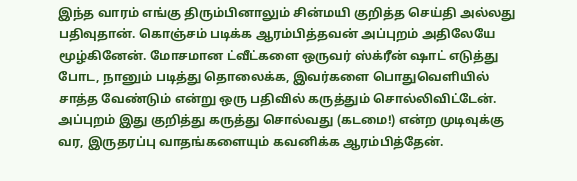இந்த வாரம் எங்கு திரும்பினாலும் சின்மயி குறித்த செய்தி அல்லது பதிவுதான். கொஞ்சம் படிக்க ஆரம்பித்தவன் அப்புறம் அதிலேயே மூழ்கினேன். மோசமான ட்வீட்களை ஒருவர் ஸ்க்ரீன் ஷாட் எடுத்து போட, நானும் படித்து தொலைக்க, இவர்களை பொதுவெளியில் சாத்த வேண்டும் என்று ஒரு பதிவில் கருத்தும் சொல்லிவிட்டேன்.
அப்புறம் இது குறித்து கருத்து சொல்வது (கடமை!) என்ற முடிவுக்கு வர, இருதரப்பு வாதங்களையும் கவனிக்க ஆரம்பித்தேன்.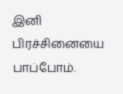இனி பிரச்சினையை பாப்போம்.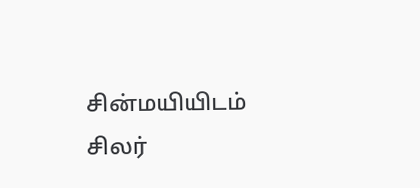சின்மயியிடம் சிலர்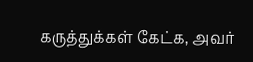கருத்துக்கள் கேட்க, அவர்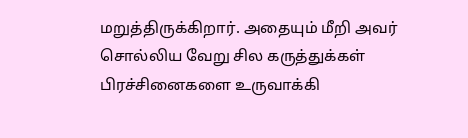மறுத்திருக்கிறார். அதையும் மீறி அவர் சொல்லிய வேறு சில கருத்துக்கள் பிரச்சினைகளை உருவாக்கி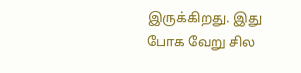இருக்கிறது. இது போக வேறு சில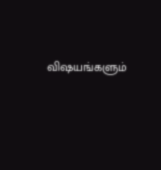விஷயங்களும்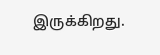இருக்கிறது.